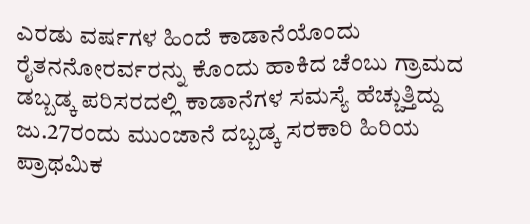ಎರಡು ವರ್ಷಗಳ ಹಿಂದೆ ಕಾಡಾನೆಯೊಂದು ರೈತನನೋರರ್ವರನ್ನು ಕೊಂದು ಹಾಕಿದ ಚೆಂಬು ಗ್ರಾಮದ ಡಬ್ಬಡ್ಕ ಪರಿಸರದಲ್ಲಿ ಕಾಡಾನೆಗಳ ಸಮಸ್ಯೆ ಹೆಚ್ಚುತ್ತಿದ್ದು ಜು.27ರಂದು ಮುಂಜಾನೆ ದಬ್ಬಡ್ಕ ಸರಕಾರಿ ಹಿರಿಯ ಪ್ರಾಥಮಿಕ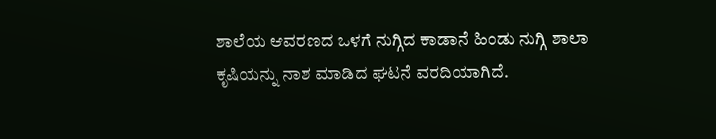ಶಾಲೆಯ ಆವರಣದ ಒಳಗೆ ನುಗ್ಗಿದ ಕಾಡಾನೆ ಹಿಂಡು ನುಗ್ಗಿ ಶಾಲಾ ಕೃಷಿಯನ್ನು ನಾಶ ಮಾಡಿದ ಘಟನೆ ವರದಿಯಾಗಿದೆ.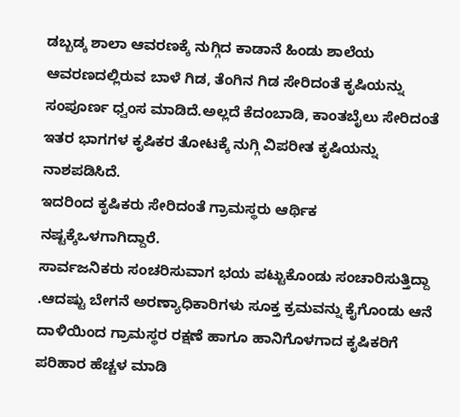ಡಬ್ಬಡ್ಕ ಶಾಲಾ ಆವರಣಕ್ಕೆ ನುಗ್ಗಿದ ಕಾಡಾನೆ ಹಿಂಡು ಶಾಲೆಯ ಆವರಣದಲ್ಲಿರುವ ಬಾಳೆ ಗಿಡ, ತೆಂಗಿನ ಗಿಡ ಸೇರಿದಂತೆ ಕೃಷಿಯನ್ನು ಸಂಪೂರ್ಣ ಧ್ವಂಸ ಮಾಡಿದೆ.ಅಲ್ಲದೆ ಕೆದಂಬಾಡಿ, ಕಾಂತಬೈಲು ಸೇರಿದಂತೆ ಇತರ ಭಾಗಗಳ ಕೃಷಿಕರ ತೋಟಕ್ಕೆ ನುಗ್ಗಿ ವಿಪರೀತ ಕೃಷಿಯನ್ನು ನಾಶಪಡಿಸಿದೆ.
ಇದರಿಂದ ಕೃಷಿಕರು ಸೇರಿದಂತೆ ಗ್ರಾಮಸ್ಥರು ಆರ್ಥಿಕ ನಷ್ಟಕ್ಕೆಒಳಗಾಗಿದ್ದಾರೆ.
ಸಾರ್ವಜನಿಕರು ಸಂಚರಿಸುವಾಗ ಭಯ ಪಟ್ಟುಕೊಂಡು ಸಂಚಾರಿಸುತ್ತಿದ್ದಾ .ಆದಷ್ಟು ಬೇಗನೆ ಅರಣ್ಯಾಧಿಕಾರಿಗಳು ಸೂಕ್ತ ಕ್ರಮವನ್ನು ಕೈಗೊಂಡು ಆನೆ ದಾಳಿಯಿಂದ ಗ್ರಾಮಸ್ಥರ ರಕ್ಷಣೆ ಹಾಗೂ ಹಾನಿಗೊಳಗಾದ ಕೃಷಿಕರಿಗೆ ಪರಿಹಾರ ಹೆಚ್ಚಳ ಮಾಡಿ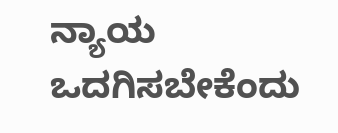ನ್ಯಾಯ ಒದಗಿಸಬೇಕೆಂದು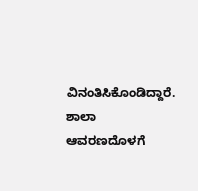ವಿನಂತಿಸಿಕೊಂಡಿದ್ದಾರೆ.
ಶಾಲಾ ಆವರಣದೊಳಗೆ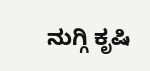ನುಗ್ಗಿ ಕೃಷಿ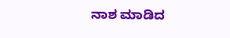ನಾಶ ಮಾಡಿದ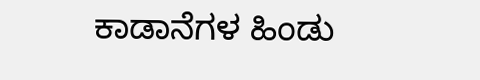ಕಾಡಾನೆಗಳ ಹಿಂಡು